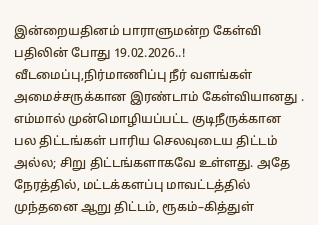இன்றையதினம் பாராளுமன்ற கேள்வி பதிலின் போது 19.02.2026..! வீடமைப்பு,நிர்மாணிப்பு நீர் வளங்கள் அமைச்சருக்கான இரண்டாம் கேள்வியானது .
எம்மால் முன்மொழியப்பட்ட குடிநீருக்கான பல திட்டங்கள் பாரிய செலவுடைய திட்டம் அல்ல; சிறு திட்டங்களாகவே உள்ளது. அதே நேரத்தில், மட்டக்களப்பு மாவட்டத்தில் முந்தனை ஆறு திட்டம், ரூகம்–கித்துள்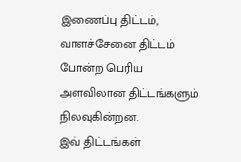இணைப்பு திட்டம், வாளச்சேனை திட்டம் போன்ற பெரிய அளவிலான திட்டங்களும் நிலவுகின்றன.
இவ் திட்டங்கள்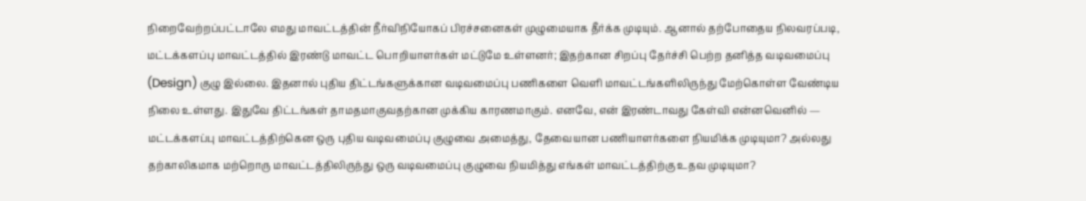நிறைவேற்றப்பட்டாலே எமது மாவட்டத்தின் நீர்விநியோகப் பிரச்சனைகள் முழுமையாக தீர்க்க முடியும். ஆனால் தற்போதைய நிலவரப்படி, மட்டக்களப்பு மாவட்டத்தில் இரண்டு மாவட்ட பொறியாளர்கள் மட்டுமே உள்ளனர்; இதற்கான சிறப்பு தேர்ச்சி பெற்ற தனித்த வடிவமைப்பு (Design) குழு இல்லை. இதனால் புதிய திட்டங்களுக்கான வடிவமைப்பு பணிகளை வெளி மாவட்டங்களிலிருந்து மேற்கொள்ள வேண்டிய நிலை உள்ளது. இதுவே திட்டங்கள் தாமதமாகுவதற்கான முக்கிய காரணமாகும். எனவே, என் இரண்டாவது கேள்வி என்னவெனில் — மட்டக்களப்பு மாவட்டத்திற்கென ஒரு புதிய வடிவமைப்பு குழுவை அமைத்து, தேவையான பணியாளர்களை நியமிக்க முடியுமா? அல்லது தற்காலிகமாக மற்றொரு மாவட்டத்திலிருந்து ஒரு வடிவமைப்பு குழுவை நியமித்து எங்கள் மாவட்டத்திற்கு உதவ முடியுமா?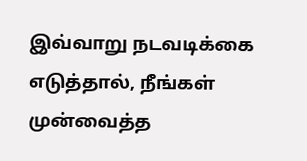இவ்வாறு நடவடிக்கை எடுத்தால், நீங்கள் முன்வைத்த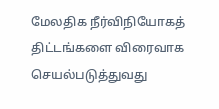மேலதிக நீர்விநியோகத் திட்டங்களை விரைவாக செயல்படுத்துவது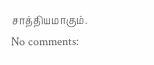சாத்தியமாகும்.
No comments: